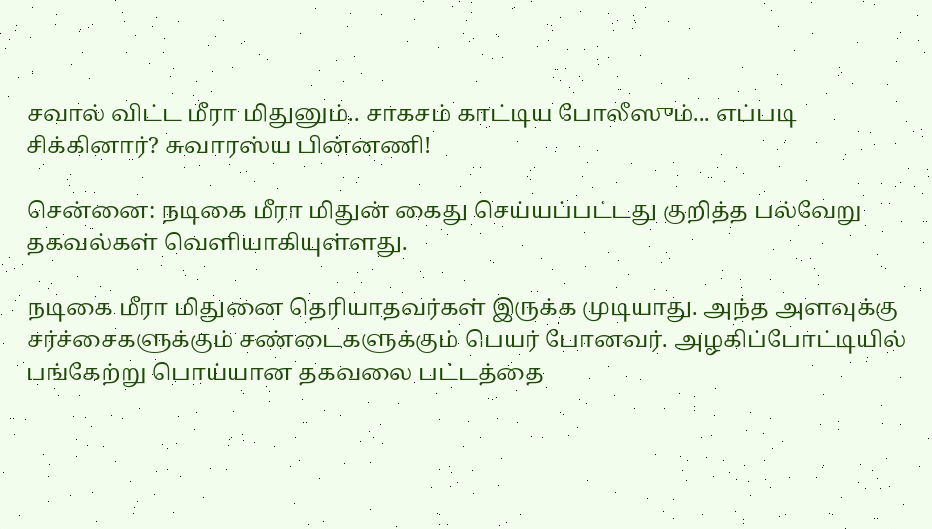சவால் விட்ட மீரா மிதுனும்.. சாகசம் காட்டிய போலீஸும்... எப்படி சிக்கினார்? சுவாரஸ்ய பின்னணி!

சென்னை: நடிகை மீரா மிதுன் கைது செய்யப்பட்டது குறித்த பல்வேறு தகவல்கள் வெளியாகியுள்ளது.

நடிகை மீரா மிதுனை தெரியாதவர்கள் இருக்க முடியாது. அந்த அளவுக்கு சர்ச்சைகளுக்கும் சண்டைகளுக்கும் பெயர் போனவர். அழகிப்போட்டியில் பங்கேற்று பொய்யான தகவலை பட்டத்தை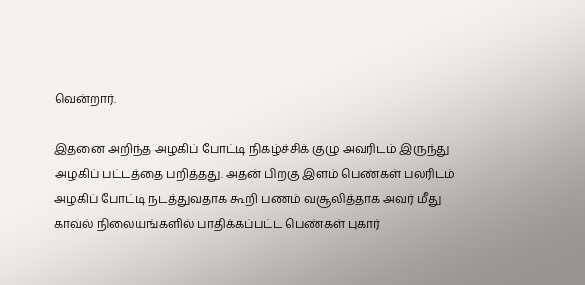வென்றார்.

இதனை அறிந்த அழகிப் போட்டி நிகழ்ச்சிக் குழு அவரிடம் இருந்து அழகிப் பட்டத்தை பறித்தது. அதன் பிறகு இளம் பெண்கள் பலரிடம் அழகிப் போட்டி நடத்துவதாக கூறி பணம் வசூலித்தாக அவர் மீது காவல் நிலையங்களில் பாதிக்கப்பட்ட பெண்கள் புகார்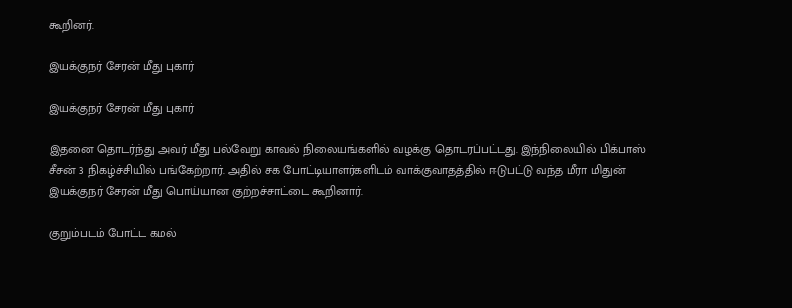கூறினர்.

இயக்குநர் சேரன் மீது புகார்

இயக்குநர் சேரன் மீது புகார்

இதனை தொடர்ந்து அவர் மீது பல்வேறு காவல் நிலையங்களில் வழக்கு தொடரப்பட்டது. இந்நிலையில் பிக்பாஸ் சீசன் 3 நிகழ்ச்சியில் பங்கேற்றார். அதில் சக போட்டியாளர்களிடம் வாக்குவாதத்தில் ஈடுபட்டு வந்த மீரா மிதுன் இயக்குநர் சேரன் மீது பொய்யான குற்றச்சாட்டை கூறினார்.

குறும்படம் போட்ட கமல்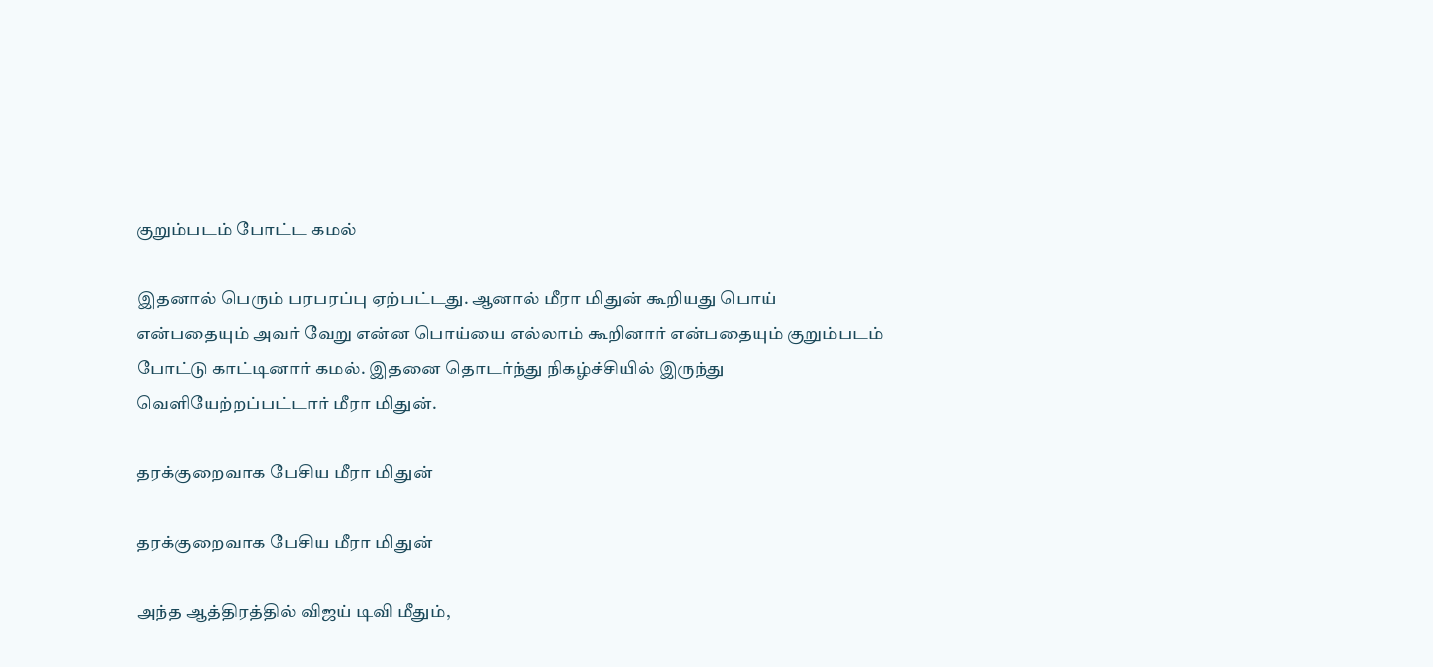குறும்படம் போட்ட கமல்

இதனால் பெரும் பரபரப்பு ஏற்பட்டது. ஆனால் மீரா மிதுன் கூறியது பொய் என்பதையும் அவர் வேறு என்ன பொய்யை எல்லாம் கூறினார் என்பதையும் குறும்படம் போட்டு காட்டினார் கமல். இதனை தொடர்ந்து நிகழ்ச்சியில் இருந்து வெளியேற்றப்பட்டார் மீரா மிதுன்.

தரக்குறைவாக பேசிய மீரா மிதுன்

தரக்குறைவாக பேசிய மீரா மிதுன்

அந்த ஆத்திரத்தில் விஜய் டிவி மீதும்,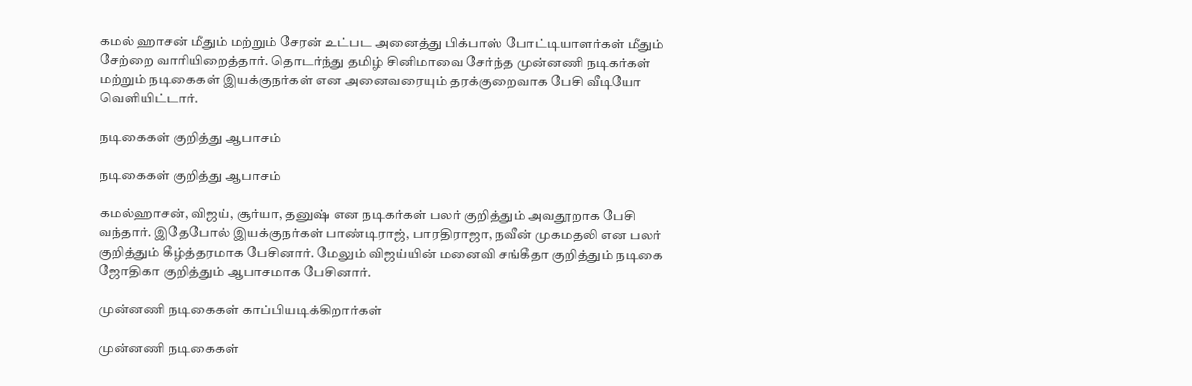கமல் ஹாசன் மீதும் மற்றும் சேரன் உட்பட அனைத்து பிக்பாஸ் போட்டியாளர்கள் மீதும் சேற்றை வாரியிறைத்தார். தொடர்ந்து தமிழ் சினிமாவை சேர்ந்த முன்னணி நடிகர்கள் மற்றும் நடிகைகள் இயக்குநர்கள் என அனைவரையும் தரக்குறைவாக பேசி வீடியோ வெளியிட்டார்.

நடிகைகள் குறித்து ஆபாசம்

நடிகைகள் குறித்து ஆபாசம்

கமல்ஹாசன், விஜய், சூர்யா, தனுஷ் என நடிகர்கள் பலர் குறித்தும் அவதூறாக பேசி வந்தார். இதேபோல் இயக்குநர்கள் பாண்டிராஜ், பாரதிராஜா, நவீன் முகமதலி என பலர் குறித்தும் கீழ்த்தரமாக பேசினார். மேலும் விஜய்யின் மனைவி சங்கீதா குறித்தும் நடிகை ஜோதிகா குறித்தும் ஆபாசமாக பேசினார்.

முன்னணி நடிகைகள் காப்பியடிக்கிறார்கள்

முன்னணி நடிகைகள்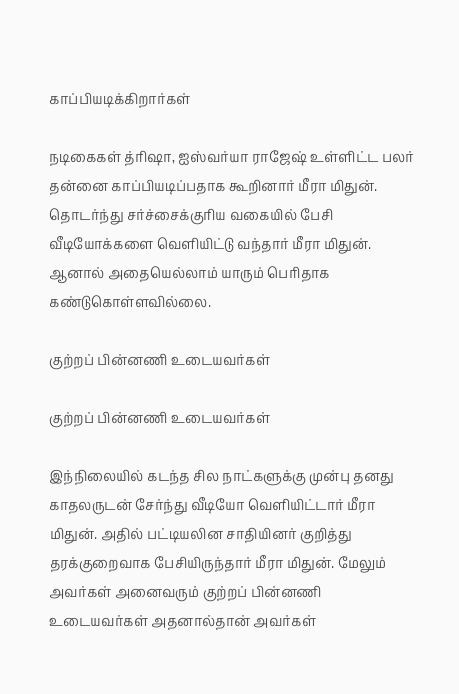காப்பியடிக்கிறார்கள்

நடிகைகள் த்ரிஷா, ஐஸ்வர்யா ராஜேஷ் உள்ளிட்ட பலர் தன்னை காப்பியடிப்பதாக கூறினார் மீரா மிதுன். தொடர்ந்து சர்ச்சைக்குரிய வகையில் பேசி வீடியோக்களை வெளியிட்டு வந்தார் மீரா மிதுன். ஆனால் அதையெல்லாம் யாரும் பெரிதாக கண்டுகொள்ளவில்லை.

குற்றப் பின்னணி உடையவர்கள்

குற்றப் பின்னணி உடையவர்கள்

இந்நிலையில் கடந்த சில நாட்களுக்கு முன்பு தனது காதலருடன் சேர்ந்து வீடியோ வெளியிட்டார் மீரா மிதுன். அதில் பட்டியலின சாதியினர் குறித்து தரக்குறைவாக பேசியிருந்தார் மீரா மிதுன். மேலும் அவர்கள் அனைவரும் குற்றப் பின்னணி உடையவர்கள் அதனால்தான் அவர்கள்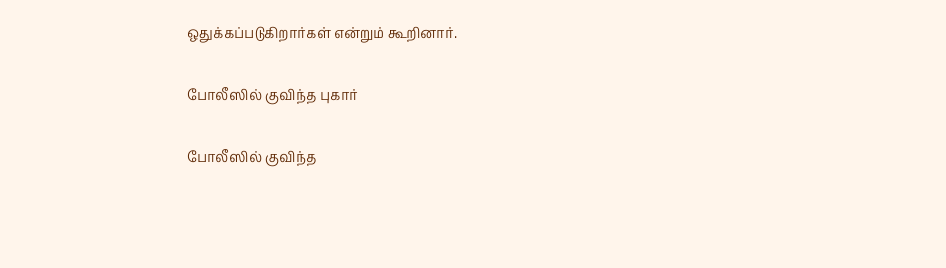ஒதுக்கப்படுகிறார்கள் என்றும் கூறினார்.

போலீஸில் குவிந்த புகார்

போலீஸில் குவிந்த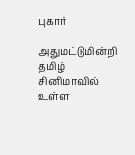புகார்

அதுமட்டுமின்றி தமிழ் சினிமாவில் உள்ள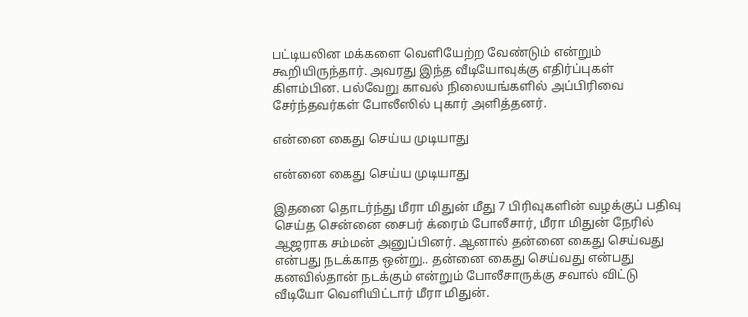பட்டியலின மக்களை வெளியேற்ற வேண்டும் என்றும் கூறியிருந்தார். அவரது இந்த வீடியோவுக்கு எதிர்ப்புகள் கிளம்பின. பல்வேறு காவல் நிலையங்களில் அப்பிரிவை சேர்ந்தவர்கள் போலீஸில் புகார் அளித்தனர்.

என்னை கைது செய்ய முடியாது

என்னை கைது செய்ய முடியாது

இதனை தொடர்ந்து மீரா மிதுன் மீது 7 பிரிவுகளின் வழக்குப் பதிவு செய்த சென்னை சைபர் க்ரைம் போலீசார், மீரா மிதுன் நேரில் ஆஜராக சம்மன் அனுப்பினர். ஆனால் தன்னை கைது செய்வது என்பது நடக்காத ஒன்று.. தன்னை கைது செய்வது என்பது கனவில்தான் நடக்கும் என்றும் போலீசாருக்கு சவால் விட்டு வீடியோ வெளியிட்டார் மீரா மிதுன்.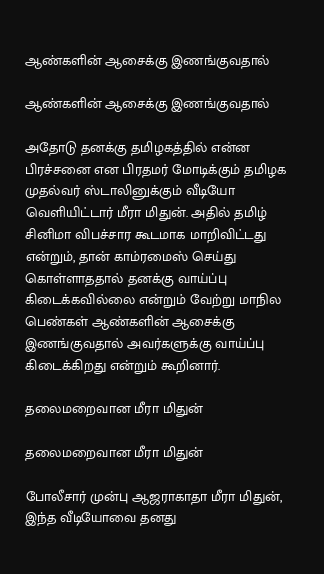ஆண்களின் ஆசைக்கு இணங்குவதால்

ஆண்களின் ஆசைக்கு இணங்குவதால்

அதோடு தனக்கு தமிழகத்தில் என்ன பிரச்சனை என பிரதமர் மோடிக்கும் தமிழக முதல்வர் ஸ்டாலினுக்கும் வீடியோ வெளியிட்டார் மீரா மிதுன். அதில் தமிழ் சினிமா விபச்சார கூடமாக மாறிவிட்டது என்றும், தான் காம்ரமைஸ் செய்து கொள்ளாததால் தனக்கு வாய்ப்பு கிடைக்கவில்லை என்றும் வேற்று மாநில பெண்கள் ஆண்களின் ஆசைக்கு இணங்குவதால் அவர்களுக்கு வாய்ப்பு கிடைக்கிறது என்றும் கூறினார்.

தலைமறைவான மீரா மிதுன்

தலைமறைவான மீரா மிதுன்

போலீசார் முன்பு ஆஜராகாதா மீரா மிதுன், இந்த வீடியோவை தனது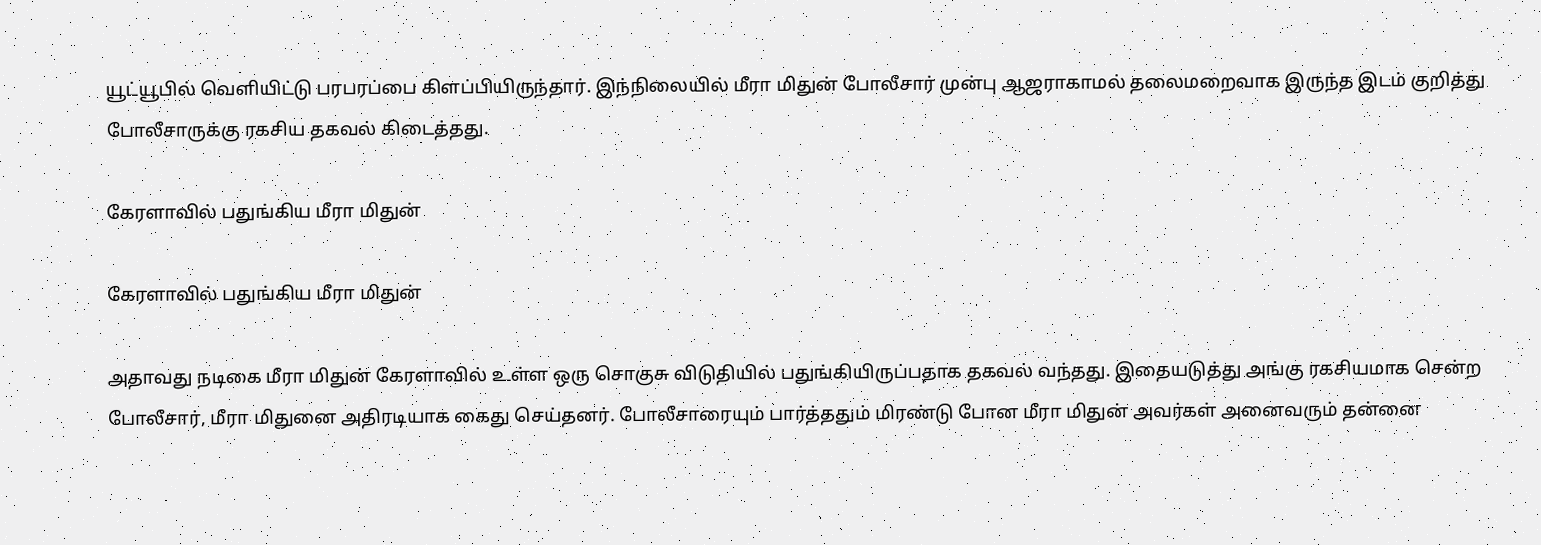யூட்யூபில் வெளியிட்டு பரபரப்பை கிளப்பியிருந்தார். இந்நிலையில் மீரா மிதுன் போலீசார் முன்பு ஆஜராகாமல் தலைமறைவாக இருந்த இடம் குறித்து போலீசாருக்கு ரகசிய தகவல் கிடைத்தது.

கேரளாவில் பதுங்கிய மீரா மிதுன்

கேரளாவில் பதுங்கிய மீரா மிதுன்

அதாவது நடிகை மீரா மிதுன் கேரளாவில் உள்ள ஒரு சொகுசு விடுதியில் பதுங்கியிருப்பதாக தகவல் வந்தது. இதையடுத்து அங்கு ரகசியமாக சென்ற போலீசார், மீரா மிதுனை அதிரடியாக கைது செய்தனர். போலீசாரையும் பார்த்ததும் மிரண்டு போன மீரா மிதுன் அவர்கள் அனைவரும் தன்னை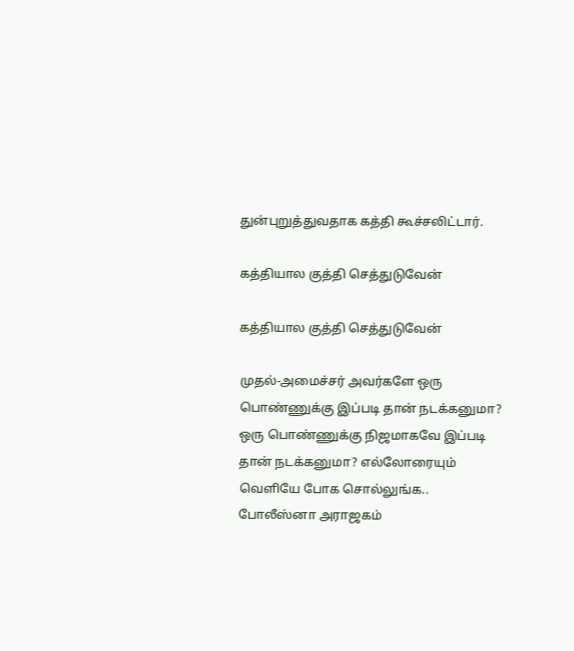துன்புறுத்துவதாக கத்தி கூச்சலிட்டார்.

கத்தியால குத்தி செத்துடுவேன்

கத்தியால குத்தி செத்துடுவேன்

முதல்-அமைச்சர் அவர்களே ஒரு பொண்ணுக்கு இப்படி தான் நடக்கனுமா? ஒரு பொண்ணுக்கு நிஜமாகவே இப்படி தான் நடக்கனுமா? எல்லோரையும் வெளியே போக சொல்லுங்க.. போலீஸ்னா அராஜகம்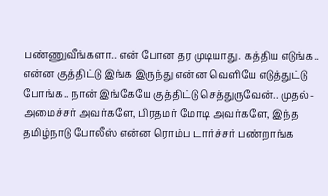பண்ணுவீங்களா.. என் போன தர முடியாது. கத்திய எடுங்க.. என்ன குத்திட்டு இங்க இருந்து என்ன வெளியே எடுத்துட்டு போங்க.. நான் இங்கேயே குத்திட்டு செத்துருவேன்.. முதல்-அமைச்சர் அவர்களே, பிரதமர் மோடி அவர்களே, இந்த தமிழ்நாடு போலீஸ் என்ன ரொம்ப டார்ச்சர் பண்றாங்க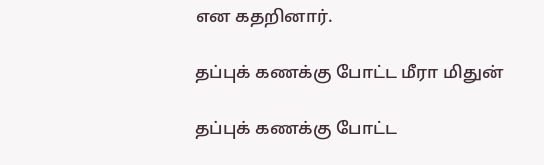என கதறினார்.

தப்புக் கணக்கு போட்ட மீரா மிதுன்

தப்புக் கணக்கு போட்ட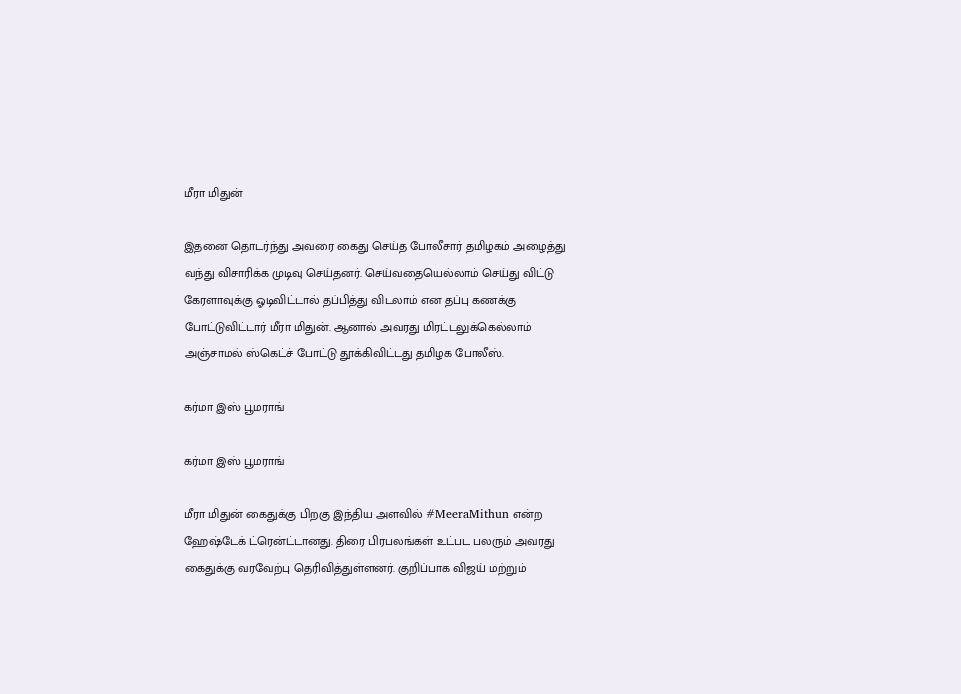மீரா மிதுன்

இதனை தொடர்ந்து அவரை கைது செய்த போலீசார் தமிழகம் அழைத்து வந்து விசாரிக்க முடிவு செய்தனர். செய்வதையெல்லாம் செய்து விட்டு கேரளாவுக்கு ஓடிவிட்டால் தப்பித்து விடலாம் என தப்பு கணக்கு போட்டுவிட்டார் மீரா மிதுன். ஆனால் அவரது மிரட்டலுக்கெல்லாம் அஞ்சாமல் ஸ்கெட்ச் போட்டு தூக்கிவிட்டது தமிழக போலீஸ்.

கர்மா இஸ் பூமராங்

கர்மா இஸ் பூமராங்

மீரா மிதுன் கைதுக்கு பிறகு இந்திய அளவில் #MeeraMithun என்ற ஹேஷ்டேக் ட்ரென்ட்டானது. திரை பிரபலங்கள் உட்பட பலரும் அவரது கைதுக்கு வரவேற்பு தெரிவித்துள்ளனர். குறிப்பாக விஜய் மற்றும்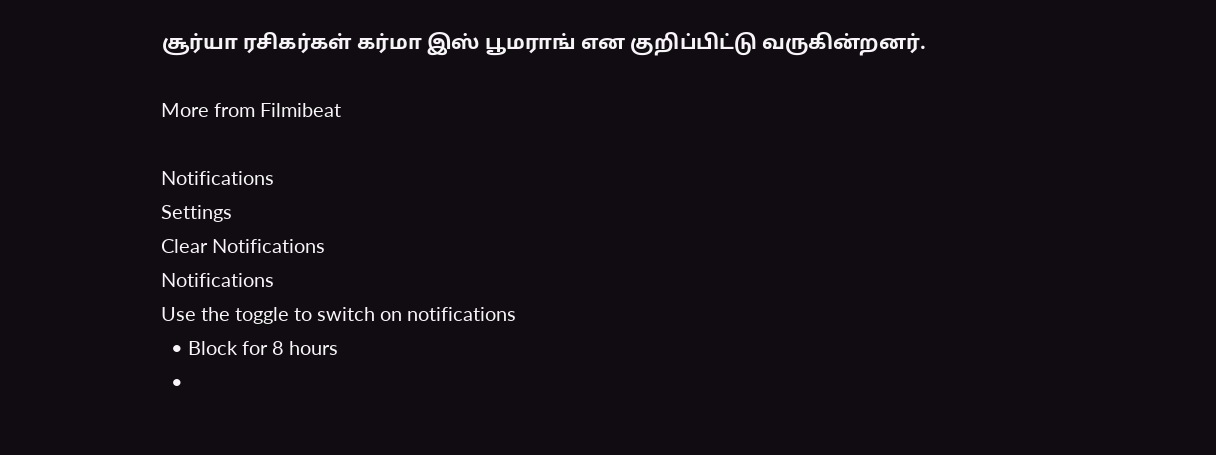சூர்யா ரசிகர்கள் கர்மா இஸ் பூமராங் என குறிப்பிட்டு வருகின்றனர்.

More from Filmibeat

Notifications
Settings
Clear Notifications
Notifications
Use the toggle to switch on notifications
  • Block for 8 hours
  •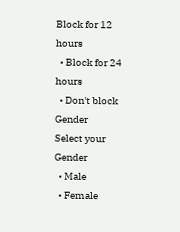Block for 12 hours
  • Block for 24 hours
  • Don't block
Gender
Select your Gender
  • Male
  • Female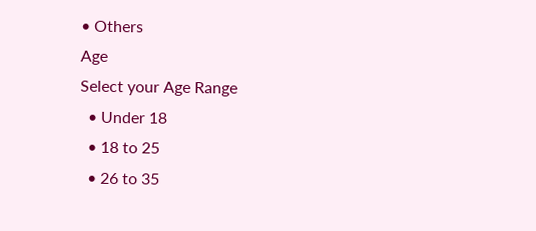• Others
Age
Select your Age Range
  • Under 18
  • 18 to 25
  • 26 to 35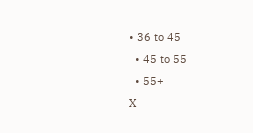• 36 to 45
  • 45 to 55
  • 55+
X